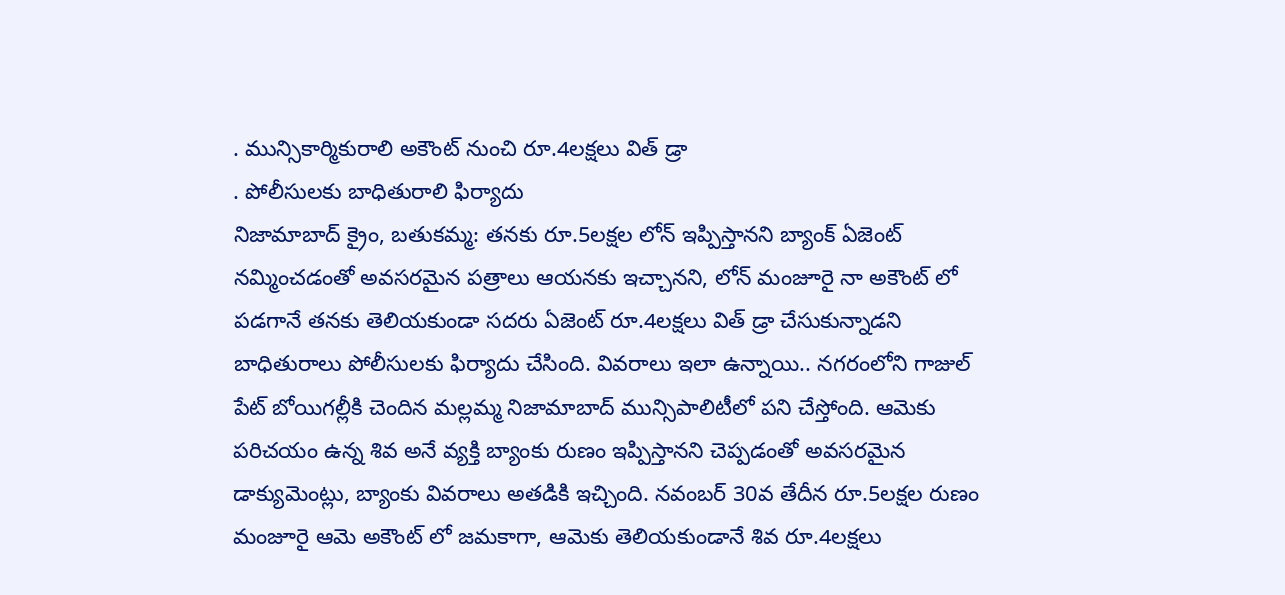. మున్సికార్మికురాలి అకౌంట్ నుంచి రూ.4లక్షలు విత్ డ్రా
. పోలీసులకు బాధితురాలి ఫిర్యాదు
నిజామాబాద్ క్రైం, బతుకమ్మ: తనకు రూ.5లక్షల లోన్ ఇప్పిస్తానని బ్యాంక్ ఏజెంట్ నమ్మించడంతో అవసరమైన పత్రాలు ఆయనకు ఇచ్చానని, లోన్ మంజూరై నా అకౌంట్ లో పడగానే తనకు తెలియకుండా సదరు ఏజెంట్ రూ.4లక్షలు విత్ డ్రా చేసుకున్నాడని బాధితురాలు పోలీసులకు ఫిర్యాదు చేసింది. వివరాలు ఇలా ఉన్నాయి.. నగరంలోని గాజుల్ పేట్ బోయిగల్లీకి చెందిన మల్లమ్మ నిజామాబాద్ మున్సిపాలిటీలో పని చేస్తోంది. ఆమెకు పరిచయం ఉన్న శివ అనే వ్యక్తి బ్యాంకు రుణం ఇప్పిస్తానని చెప్పడంతో అవసరమైన డాక్యుమెంట్లు, బ్యాంకు వివరాలు అతడికి ఇచ్చింది. నవంబర్ 30వ తేదీన రూ.5లక్షల రుణం మంజూరై ఆమె అకౌంట్ లో జమకాగా, ఆమెకు తెలియకుండానే శివ రూ.4లక్షలు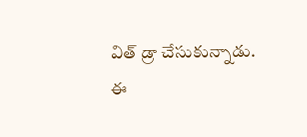విత్ డ్రా చేసుకున్నాడు. ఈ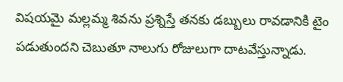విషయమై మల్లమ్మ శివను ప్రశ్నిస్తే తనకు డబ్బులు రావడానికి టైం పడుతుందని చెబుతూ నాలుగు రోజులుగా దాటవేస్తున్నాడు.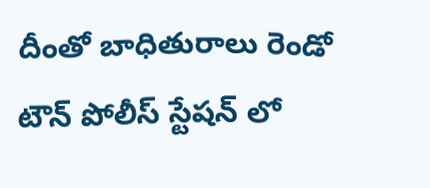దీంతో బాధితురాలు రెండో టౌన్ పోలీస్ స్టేషన్ లో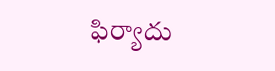ఫిర్యాదు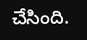చేసింది.